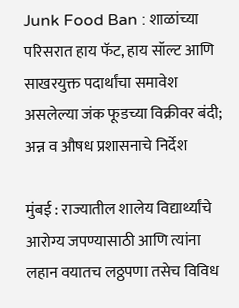Junk Food Ban : शाळांच्या परिसरात हाय फॅट, हाय सॉल्ट आणि साखरयुक्त पदार्थांचा समावेश असलेल्या जंक फूडच्या विक्रीवर बंदी; अन्न व औषध प्रशासनाचे निर्देश

मुंबई : राज्यातील शालेय विद्यार्थ्यांचे आरोग्य जपण्यासाठी आणि त्यांना लहान वयातच लठ्ठपणा तसेच विविध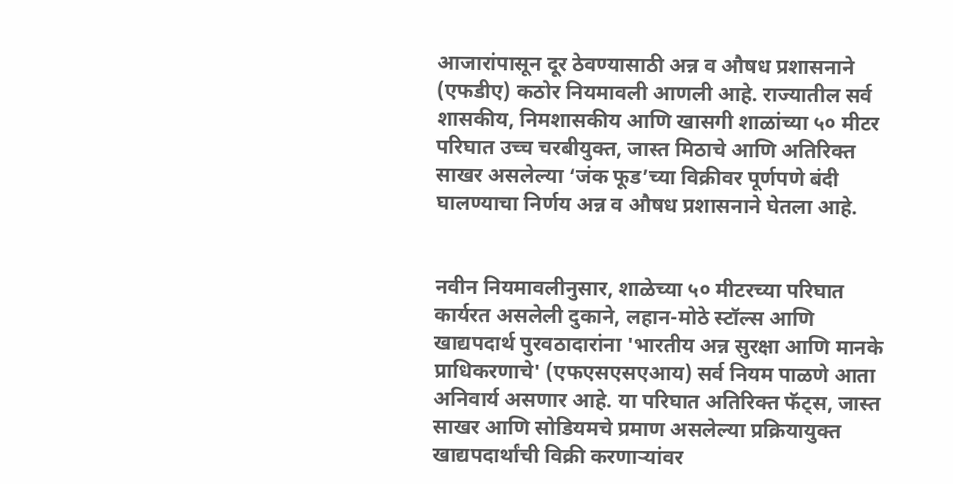आजारांपासून दूर ठेवण्यासाठी अन्न व औषध प्रशासनाने (एफडीए) कठोर नियमावली आणली आहे. राज्यातील सर्व शासकीय, निमशासकीय आणि खासगी शाळांच्या ५० मीटर परिघात उच्च चरबीयुक्त, जास्त मिठाचे आणि अतिरिक्त साखर असलेल्या ‘जंक फूड’च्या विक्रीवर पूर्णपणे बंदी घालण्याचा निर्णय अन्न व औषध प्रशासनाने घेतला आहे.


नवीन नियमावलीनुसार, शाळेच्या ५० मीटरच्या परिघात कार्यरत असलेली दुकाने, लहान-मोठे स्टॉल्स आणि खाद्यपदार्थ पुरवठादारांना 'भारतीय अन्न सुरक्षा आणि मानके प्राधिकरणाचे' (एफएसएसएआय) सर्व नियम पाळणे आता अनिवार्य असणार आहे. या परिघात अतिरिक्त फॅट्स, जास्त साखर आणि सोडियमचे प्रमाण असलेल्या प्रक्रियायुक्त खाद्यपदार्थांची विक्री करणाऱ्यांवर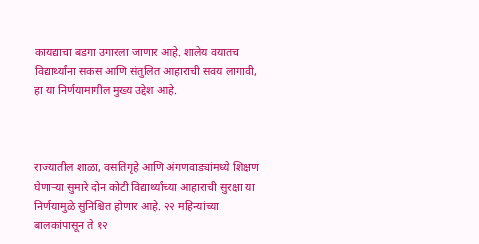कायद्याचा बडगा उगारला जाणार आहे. शालेय वयातच विद्यार्थ्यांना सकस आणि संतुलित आहाराची सवय लागावी, हा या निर्णयामागील मुख्य उद्देश आहे.



राज्यातील शाळा, वसतिगृहे आणि अंगणवाड्यांमध्ये शिक्षण घेणाऱ्या सुमारे दोन कोटी विद्यार्थ्यांच्या आहाराची सुरक्षा या निर्णयामुळे सुनिश्चित होणार आहे. २२ महिन्यांच्या बालकांपासून ते १२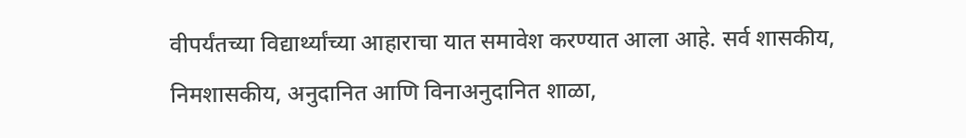वीपर्यंतच्या विद्यार्थ्यांच्या आहाराचा यात समावेश करण्यात आला आहे. सर्व शासकीय, निमशासकीय, अनुदानित आणि विनाअनुदानित शाळा,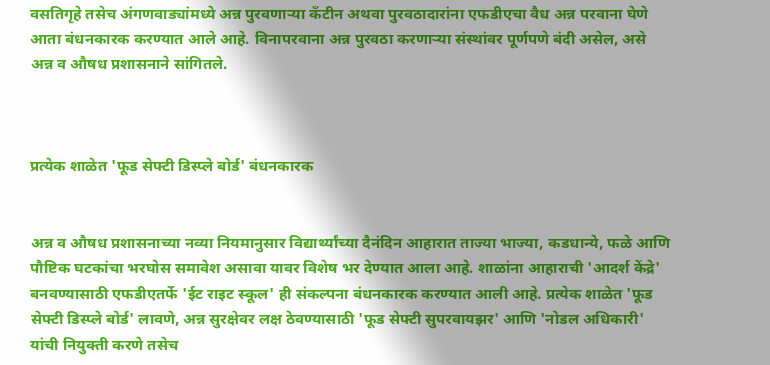वसतिगृहे तसेच अंगणवाड्यांमध्ये अन्न पुरवणाऱ्या कँटीन अथवा पुरवठादारांना एफडीएचा वैध अन्न परवाना घेणे आता बंधनकारक करण्यात आले आहे. विनापरवाना अन्न पुरवठा करणाऱ्या संस्थांवर पूर्णपणे बंदी असेल, असे अन्न व औषध प्रशासनाने सांगितले.



प्रत्येक शाळेत 'फूड सेफ्टी डिस्प्ले बोर्ड' बंधनकारक


अन्न व औषध प्रशासनाच्या नव्या नियमानुसार विद्यार्थ्यांच्या दैनंदिन आहारात ताज्या भाज्या, कडधान्ये, फळे आणि पौष्टिक घटकांचा भरघोस समावेश असावा यावर विशेष भर देण्यात आला आहे. शाळांना आहाराची 'आदर्श केंद्रे' बनवण्यासाठी एफडीएतर्फे 'ईट राइट स्कूल' ही संकल्पना बंधनकारक करण्यात आली आहे. प्रत्येक शाळेत 'फूड सेफ्टी डिस्प्ले बोर्ड' लावणे, अन्न सुरक्षेवर लक्ष ठेवण्यासाठी 'फूड सेफ्टी सुपरवायझर' आणि 'नोडल अधिकारी' यांची नियुक्ती करणे तसेच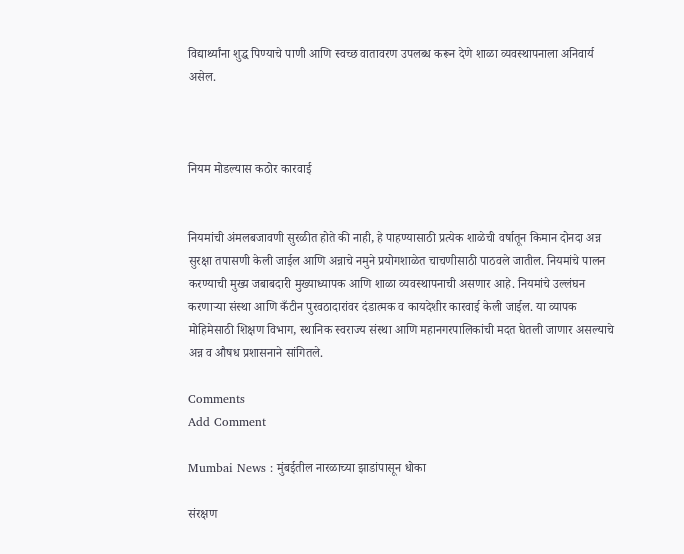विद्यार्थ्यांना शुद्ध पिण्याचे पाणी आणि स्वच्छ वातावरण उपलब्ध करून देणे शाळा व्यवस्थापनाला अनिवार्य असेल.



नियम मोडल्यास कठोर कारवाई


नियमांची अंमलबजावणी सुरळीत होते की नाही, हे पाहण्यासाठी प्रत्येक शाळेची वर्षातून किमान दोनदा अन्न सुरक्षा तपासणी केली जाईल आणि अन्नाचे नमुने प्रयोगशाळेत चाचणीसाठी पाठवले जातील. नियमांचे पालन करण्याची मुख्य जबाबदारी मुख्याध्यापक आणि शाळा व्यवस्थापनाची असणार आहे. नियमांचे उल्लंघन करणाऱ्या संस्था आणि कँटीन पुरवठादारांवर दंडात्मक व कायदेशीर कारवाई केली जाईल. या व्यापक मोहिमेसाठी शिक्षण विभाग, स्थानिक स्वराज्य संस्था आणि महानगरपालिकांची मदत घेतली जाणार असल्याचे अन्न व औषध प्रशासनाने सांगितले.

Comments
Add Comment

Mumbai News : मुंबईतील नारळाच्या झाडांपासून धोका

संरक्षण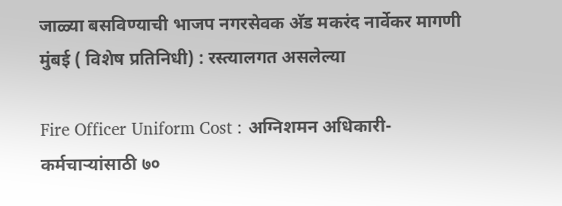जाळ्या बसविण्याची भाजप नगरसेवक अ‍ॅड मकरंद नार्वेकर मागणी मुंबई ( विशेष प्रतिनिधी) : रस्त्यालगत असलेल्या

Fire Officer Uniform Cost : अग्निशमन अधिकारी-कर्मचाऱ्यांसाठी ७०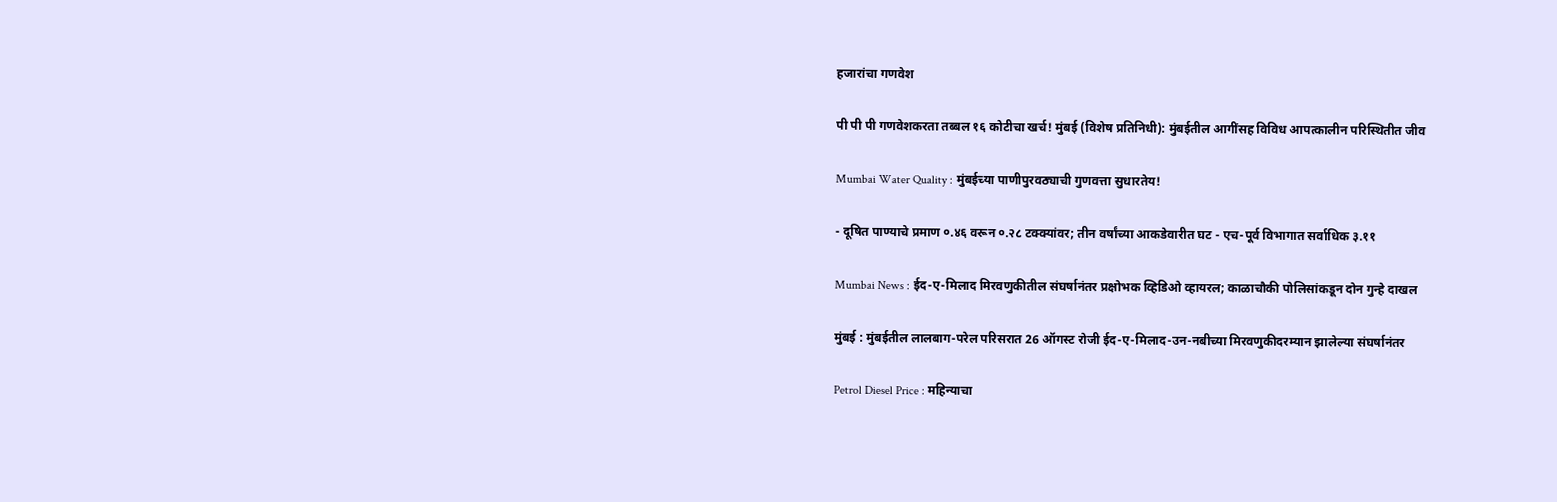हजारांचा गणवेश

पी पी पी गणवेशकरता तब्बल १६ कोटीचा खर्च! मुंबई (विशेष प्रतिनिधी): मुंबईतील आगींसह विविध आपत्कालीन परिस्थितीत जीव

Mumbai Water Quality : मुंबईच्या पाणीपुरवठ्याची गुणवत्ता सुधारतेय!

- दूषित पाण्याचे प्रमाण ०.४६ वरून ०.२८ टक्क्यांवर; तीन वर्षांच्या आकडेवारीत घट - एच-पूर्व विभागात सर्वाधिक ३.११

Mumbai News : ईद-ए-मिलाद मिरवणुकीतील संघर्षानंतर प्रक्षोभक व्हिडिओ व्हायरल; काळाचौकी पोलिसांकडून दोन गुन्हे दाखल

मुंबई : मुंबईतील लालबाग-परेल परिसरात 26 ऑगस्ट रोजी ईद-ए-मिलाद-उन-नबीच्या मिरवणुकीदरम्यान झालेल्या संघर्षानंतर

Petrol Diesel Price : महिन्याचा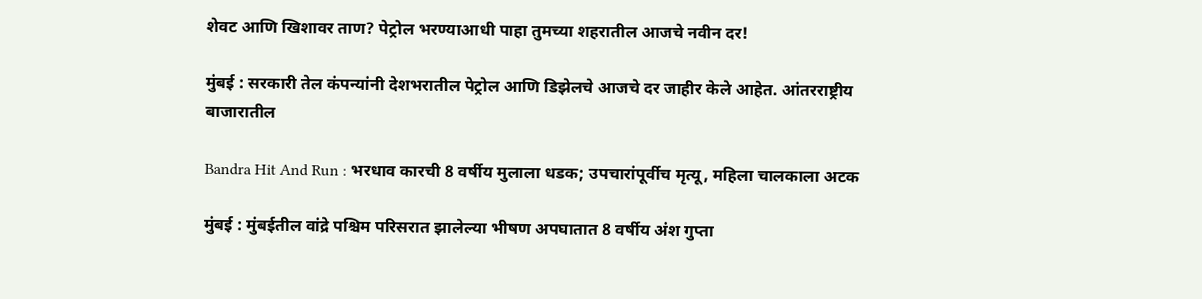शेवट आणि खिशावर ताण? पेट्रोल भरण्याआधी पाहा तुमच्या शहरातील आजचे नवीन दर!

मुंबई : सरकारी तेल कंपन्यांनी देशभरातील पेट्रोल आणि डिझेलचे आजचे दर जाहीर केले आहेत. आंतरराष्ट्रीय बाजारातील

Bandra Hit And Run : भरधाव कारची 8 वर्षीय मुलाला धडक; उपचारांपूर्वीच मृत्यू, महिला चालकाला अटक

मुंबई : मुंबईतील वांद्रे पश्चिम परिसरात झालेल्या भीषण अपघातात 8 वर्षीय अंश गुप्ता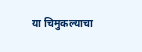या चिमुकल्याचा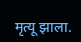मृत्यू झाला.